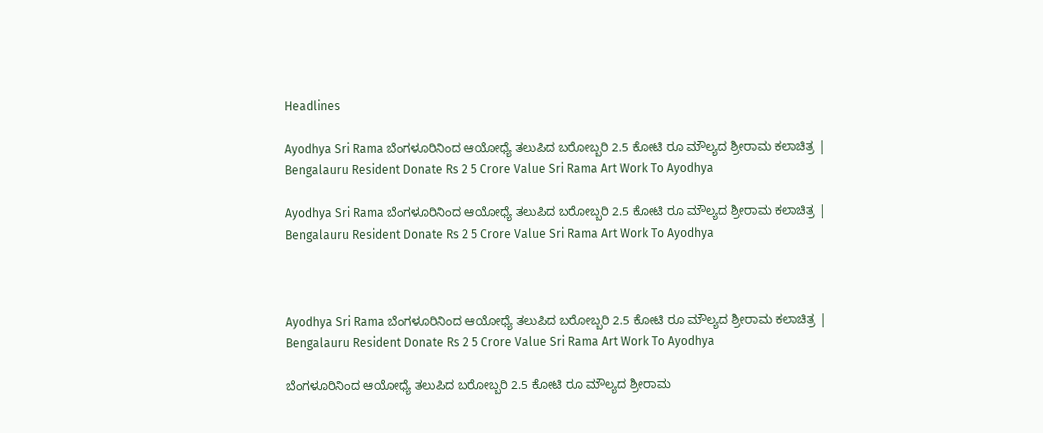Headlines

Ayodhya Sri Rama ಬೆಂಗಳೂರಿನಿಂದ ಆಯೋಧ್ಯೆ ತಲುಪಿದ ಬರೋಬ್ಬರಿ 2.5 ಕೋಟಿ ರೂ ಮೌಲ್ಯದ ಶ್ರೀರಾಮ ಕಲಾಚಿತ್ರ | Bengalauru Resident Donate Rs 2 5 Crore Value Sri Rama Art Work To Ayodhya

Ayodhya Sri Rama ಬೆಂಗಳೂರಿನಿಂದ ಆಯೋಧ್ಯೆ ತಲುಪಿದ ಬರೋಬ್ಬರಿ 2.5 ಕೋಟಿ ರೂ ಮೌಲ್ಯದ ಶ್ರೀರಾಮ ಕಲಾಚಿತ್ರ | Bengalauru Resident Donate Rs 2 5 Crore Value Sri Rama Art Work To Ayodhya



Ayodhya Sri Rama ಬೆಂಗಳೂರಿನಿಂದ ಆಯೋಧ್ಯೆ ತಲುಪಿದ ಬರೋಬ್ಬರಿ 2.5 ಕೋಟಿ ರೂ ಮೌಲ್ಯದ ಶ್ರೀರಾಮ ಕಲಾಚಿತ್ರ | Bengalauru Resident Donate Rs 2 5 Crore Value Sri Rama Art Work To Ayodhya

ಬೆಂಗಳೂರಿನಿಂದ ಆಯೋಧ್ಯೆ ತಲುಪಿದ ಬರೋಬ್ಬರಿ 2.5 ಕೋಟಿ ರೂ ಮೌಲ್ಯದ ಶ್ರೀರಾಮ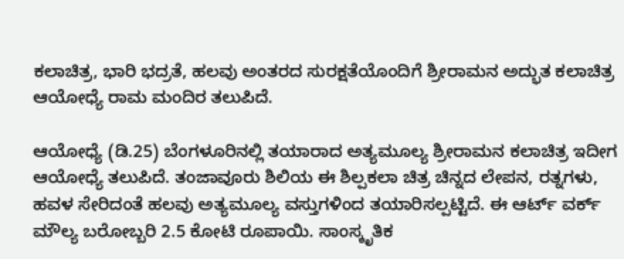ಕಲಾಚಿತ್ರ, ಭಾರಿ ಭದ್ರತೆ, ಹಲವು ಅಂತರದ ಸುರಕ್ಷತೆಯೊಂದಿಗೆ ಶ್ರೀರಾಮನ ಅದ್ಭುತ ಕಲಾಚಿತ್ರ ಆಯೋಧ್ಯೆ ರಾಮ ಮಂದಿರ ತಲುಪಿದೆ.

ಆಯೋಧ್ಯೆ (ಡಿ.25) ಬೆಂಗಳೂರಿನಲ್ಲಿ ತಯಾರಾದ ಅತ್ಯಮೂಲ್ಯ ಶ್ರೀರಾಮನ ಕಲಾಚಿತ್ರ ಇದೀಗ ಆಯೋಧ್ಯೆ ತಲುಪಿದೆ. ತಂಜಾವೂರು ಶಿಲಿಯ ಈ ಶಿಲ್ಪಕಲಾ ಚಿತ್ರ ಚಿನ್ನದ ಲೇಪನ, ರತ್ನಗಳು, ಹವಳ ಸೇರಿದಂತೆ ಹಲವು ಅತ್ಯಮೂಲ್ಯ ವಸ್ತುಗಳಿಂದ ತಯಾರಿಸಲ್ಪಟ್ಟಿದೆ. ಈ ಆರ್ಟ್ ವರ್ಕ್ ಮೌಲ್ಯ ಬರೋಬ್ಬರಿ 2.5 ಕೋಟಿ ರೂಪಾಯಿ. ಸಾಂಸ್ಕೃತಿಕ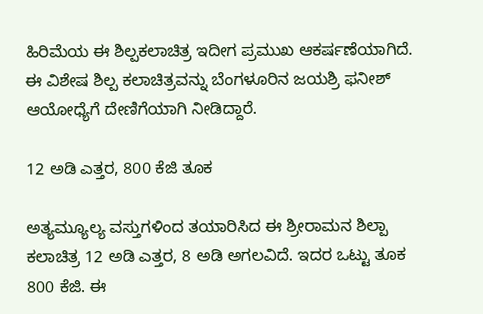ಹಿರಿಮೆಯ ಈ ಶಿಲ್ಪಕಲಾಚಿತ್ರ ಇದೀಗ ಪ್ರಮುಖ ಆಕರ್ಷಣೆಯಾಗಿದೆ. ಈ ವಿಶೇಷ ಶಿಲ್ಪ ಕಲಾಚಿತ್ರವನ್ನು ಬೆಂಗಳೂರಿನ ಜಯಶ್ರಿ ಫನೀಶ್ ಆಯೋಧ್ಯೆಗೆ ದೇಣಿಗೆಯಾಗಿ ನೀಡಿದ್ದಾರೆ.

12 ಅಡಿ ಎತ್ತರ, 800 ಕೆಜಿ ತೂಕ

ಅತ್ಯಮ್ಯೂಲ್ಯ ವಸ್ತುಗಳಿಂದ ತಯಾರಿಸಿದ ಈ ಶ್ರೀರಾಮನ ಶಿಲ್ಪಾ ಕಲಾಚಿತ್ರ 12 ಅಡಿ ಎತ್ತರ, 8 ಅಡಿ ಅಗಲವಿದೆ. ಇದರ ಒಟ್ಟು ತೂಕ 800 ಕೆಜಿ. ಈ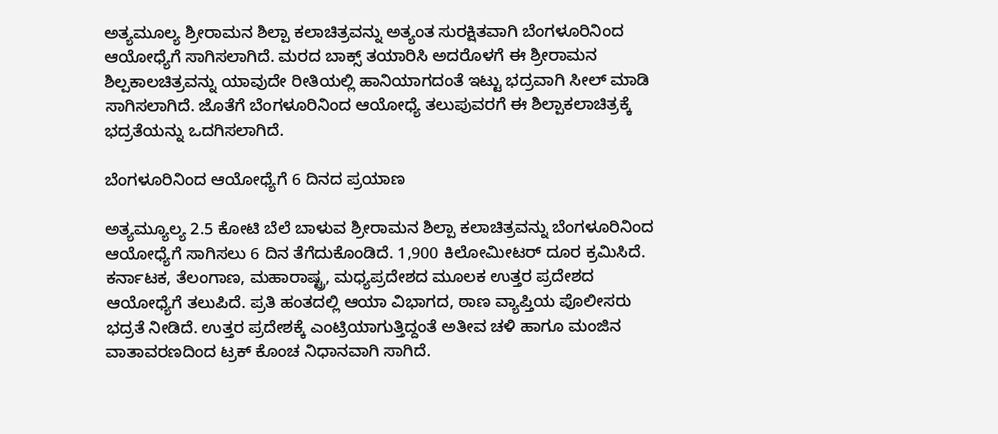ಅತ್ಯಮೂಲ್ಯ ಶ್ರೀರಾಮನ ಶಿಲ್ಪಾ ಕಲಾಚಿತ್ರವನ್ನು ಅತ್ಯಂತ ಸುರಕ್ಷಿತವಾಗಿ ಬೆಂಗಳೂರಿನಿಂದ ಆಯೋಧ್ಯೆಗೆ ಸಾಗಿಸಲಾಗಿದೆ. ಮರದ ಬಾಕ್ಸ್ ತಯಾರಿಸಿ ಅದರೊಳಗೆ ಈ ಶ್ರೀರಾಮನ ಶಿಲ್ಪಕಾಲಚಿತ್ರವನ್ನು ಯಾವುದೇ ರೀತಿಯಲ್ಲಿ ಹಾನಿಯಾಗದಂತೆ ಇಟ್ಟು ಭದ್ರವಾಗಿ ಸೀಲ್ ಮಾಡಿ ಸಾಗಿಸಲಾಗಿದೆ. ಜೊತೆಗೆ ಬೆಂಗಳೂರಿನಿಂದ ಆಯೋಧ್ಯೆ ತಲುಪುವರಗೆ ಈ ಶಿಲ್ಪಾಕಲಾಚಿತ್ರಕ್ಕೆ ಭದ್ರತೆಯನ್ನು ಒದಗಿಸಲಾಗಿದೆ.

ಬೆಂಗಳೂರಿನಿಂದ ಆಯೋಧ್ಯೆಗೆ 6 ದಿನದ ಪ್ರಯಾಣ

ಅತ್ಯಮ್ಯೂಲ್ಯ 2.5 ಕೋಟಿ ಬೆಲೆ ಬಾಳುವ ಶ್ರೀರಾಮನ ಶಿಲ್ಪಾ ಕಲಾಚಿತ್ರವನ್ನು ಬೆಂಗಳೂರಿನಿಂದ ಆಯೋಧ್ಯೆಗೆ ಸಾಗಿಸಲು 6 ದಿನ ತೆಗೆದುಕೊಂಡಿದೆ. 1,900 ಕಿಲೋಮೀಟರ್ ದೂರ ಕ್ರಮಿಸಿದೆ. ಕರ್ನಾಟಕ, ತೆಲಂಗಾಣ, ಮಹಾರಾಷ್ಟ್ರ, ಮಧ್ಯಪ್ರದೇಶದ ಮೂಲಕ ಉತ್ತರ ಪ್ರದೇಶದ ಆಯೋಧ್ಯೆಗೆ ತಲುಪಿದೆ. ಪ್ರತಿ ಹಂತದಲ್ಲಿ ಆಯಾ ವಿಭಾಗದ, ಠಾಣ ವ್ಯಾಪ್ತಿಯ ಪೊಲೀಸರು ಭದ್ರತೆ ನೀಡಿದೆ. ಉತ್ತರ ಪ್ರದೇಶಕ್ಕೆ ಎಂಟ್ರಿಯಾಗುತ್ತಿದ್ದಂತೆ ಅತೀವ ಚಳಿ ಹಾಗೂ ಮಂಜಿನ ವಾತಾವರಣದಿಂದ ಟ್ರಕ್ ಕೊಂಚ ನಿಧಾನವಾಗಿ ಸಾಗಿದೆ.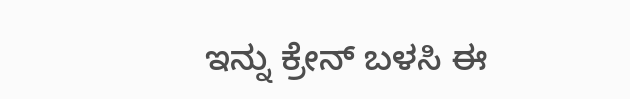ಇನ್ನು ಕ್ರೇನ್ ಬಳಸಿ ಈ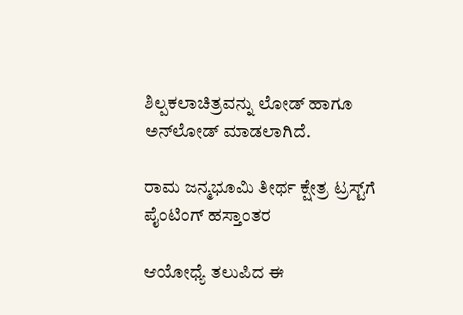ಶಿಲ್ಪಕಲಾಚಿತ್ರವನ್ನು ಲೋಡ್ ಹಾಗೂ ಅನ್‌ಲೋಡ್ ಮಾಡಲಾಗಿದೆ.

ರಾಮ ಜನ್ಮಭೂಮಿ ತೀರ್ಥ ಕ್ಷೇತ್ರ ಟ್ರಸ್ಟ್‌ಗೆ ಪೈಂಟಿಂಗ್ ಹಸ್ತಾಂತರ

ಆಯೋಧ್ಯೆ ತಲುಪಿದ ಈ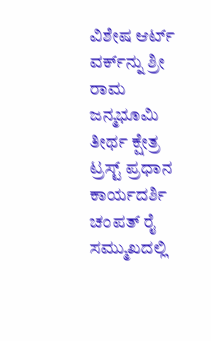ವಿಶೇಷ ಆರ್ಟ್ ವರ್ಕ್‌ನ್ನು ಶ್ರೀ ರಾಮ ಜನ್ಮಭೂಮಿ ತೀರ್ಥ ಕ್ಷೇತ್ರ ಟ್ರಸ್ಟ್ ಪ್ರಧಾನ ಕಾರ್ಯದರ್ಶಿ ಚಂಪತ್ ರೈ ಸಮ್ಮುಖದಲ್ಲಿ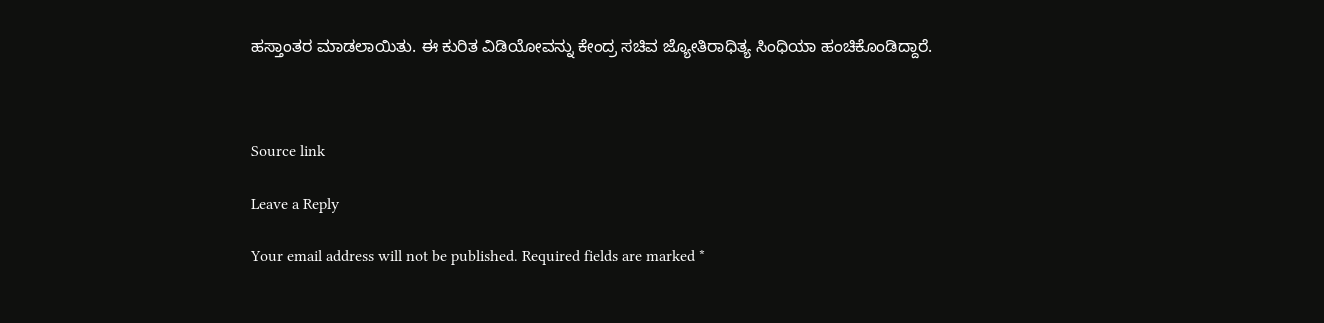ಹಸ್ತಾಂತರ ಮಾಡಲಾಯಿತು. ಈ ಕುರಿತ ವಿಡಿಯೋವನ್ನು ಕೇಂದ್ರ ಸಚಿವ ಜ್ಯೋತಿರಾಧಿತ್ಯ ಸಿಂಧಿಯಾ ಹಂಚಿಕೊಂಡಿದ್ದಾರೆ.



Source link

Leave a Reply

Your email address will not be published. Required fields are marked *